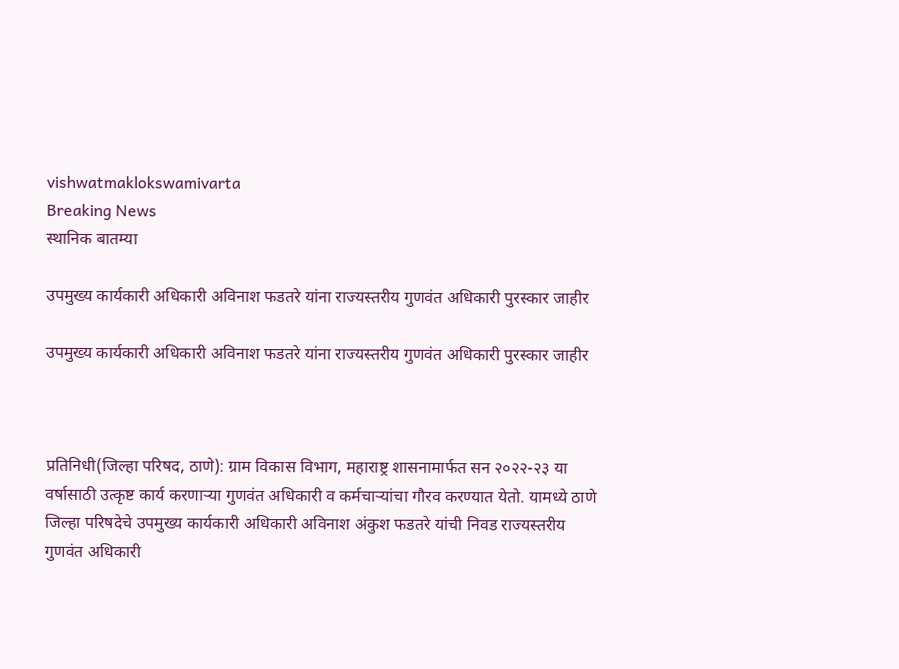vishwatmaklokswamivarta
Breaking News
स्थानिक बातम्या

उपमुख्य कार्यकारी अधिकारी अविनाश फडतरे यांना राज्यस्तरीय गुणवंत अधिकारी पुरस्कार जाहीर

उपमुख्य कार्यकारी अधिकारी अविनाश फडतरे यांना राज्यस्तरीय गुणवंत अधिकारी पुरस्कार जाहीर



प्रतिनिधी(जिल्हा परिषद, ठाणे): ग्राम विकास विभाग, महाराष्ट्र शासनामार्फत सन २०२२-२३ या वर्षासाठी उत्कृष्ट कार्य करणाऱ्या गुणवंत अधिकारी व कर्मचाऱ्यांचा गौरव करण्यात येतो. यामध्ये ठाणे जिल्हा परिषदेचे उपमुख्य कार्यकारी अधिकारी अविनाश अंकुश फडतरे यांची निवड राज्यस्तरीय गुणवंत अधिकारी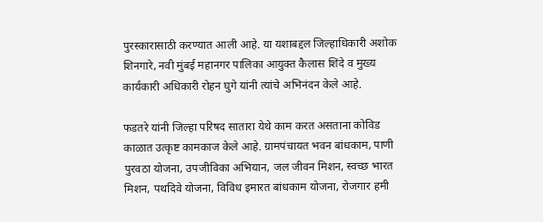पुरस्कारासाठी करण्यात आली आहे. या यशाबद्दल जिल्हाधिकारी अशोक शिनगारे, नवी मुंबई महानगर पालिका आयुक्त कैलास शिंदे व मुख्य कार्यकारी अधिकारी रोहन घुगे यांनी त्यांचे अभिनंदन केले आहे.

फडतरे यांनी जिल्हा परिषद सातारा येथे काम करत असताना कोविड काळात उत्कृष्ट कामकाज केले आहे. ग्रामपंचायत भवन बांधकाम, पाणी पुरवठा योजना, उपजीविका अभियान, जल जीवन मिशन, स्वच्छ भारत मिशन, पथदिवे योजना, विविध इमारत बांधकाम योजना, रोजगार हमी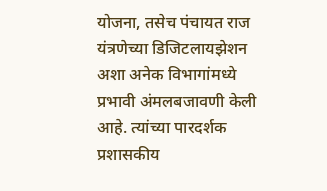योजना, तसेच पंचायत राज यंत्रणेच्या डिजिटलायझेशन अशा अनेक विभागांमध्ये प्रभावी अंमलबजावणी केली आहे. त्यांच्या पारदर्शक प्रशासकीय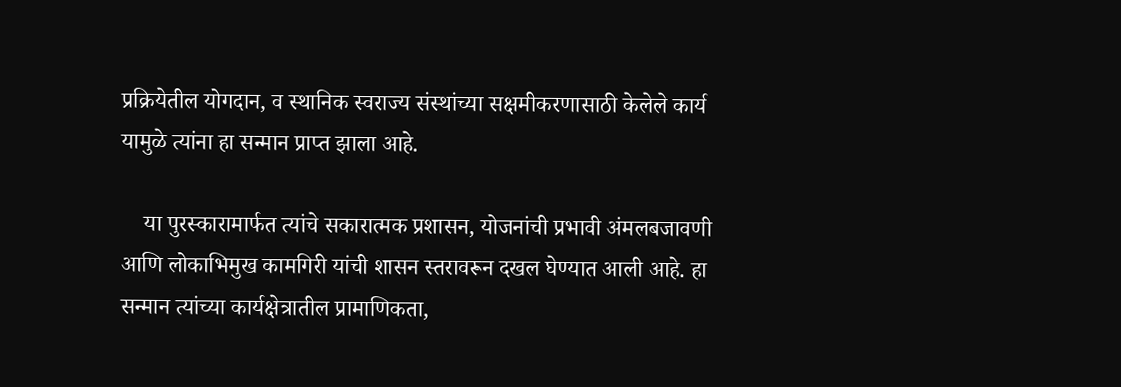प्रक्रियेतील योगदान, व स्थानिक स्वराज्य संस्थांच्या सक्षमीकरणासाठी केलेले कार्य यामुळे त्यांना हा सन्मान प्राप्त झाला आहे.

    या पुरस्कारामार्फत त्यांचे सकारात्मक प्रशासन, योजनांची प्रभावी अंमलबजावणी आणि लोकाभिमुख कामगिरी यांची शासन स्तरावरून दखल घेण्यात आली आहे. हा सन्मान त्यांच्या कार्यक्षेत्रातील प्रामाणिकता,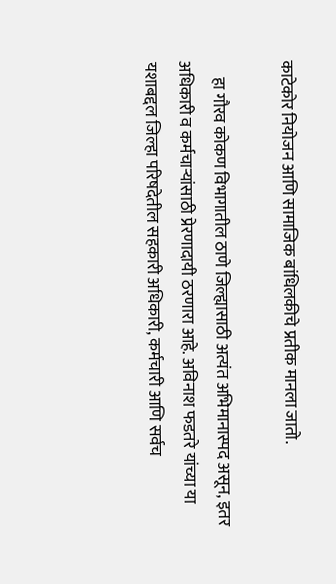काटेकोर नियोजन आणि सामाजिक बांधिलकीचे प्रतीक मानला जातो.

     हा गौरव कोकण विभागातील ठाणे जिल्ह्यासाठी अत्यंत अभिमानास्पद असून, इतर अधिकारी व कर्मचाऱ्यांसाठी प्रेरणादायी ठरणारा आहे. अविनाश फडतरे यांच्या या यशाबद्दल जिल्हा परिषदेतील सहकारी अधिकारी, कर्मचारी आणि सर्वच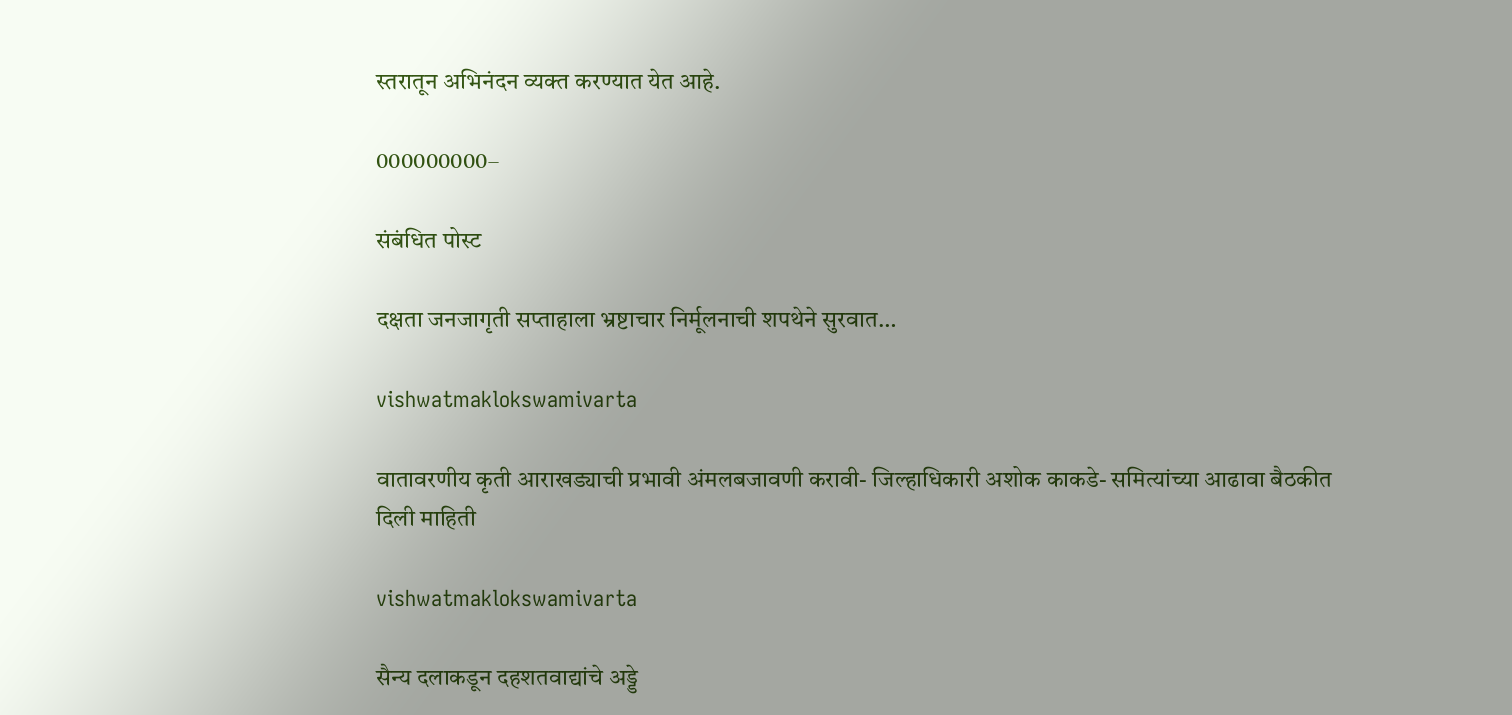स्तरातून अभिनंदन व्यक्त करण्यात येत आहे.

000000000–

संबंधित पोस्ट

दक्षता जनजागृती सप्ताहाला भ्रष्टाचार निर्मूलनाची शपथेने सुरवात…

vishwatmaklokswamivarta

वातावरणीय कृती आराखड्याची प्रभावी अंमलबजावणी करावी- जिल्हाधिकारी अशोक काकडे- समित्यांच्या आढावा बैठकीत दिली माहिती

vishwatmaklokswamivarta

सैन्य दलाकडून दहशतवाद्यांचे अड्डे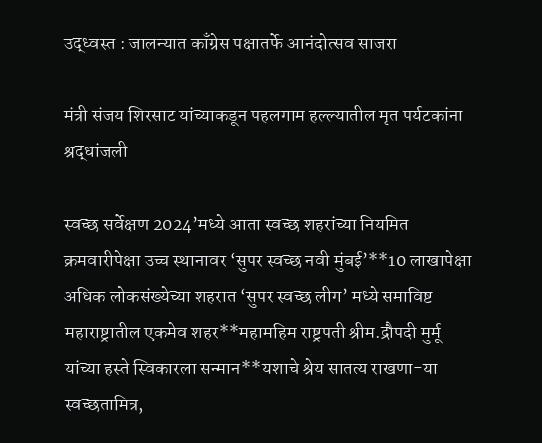उद्ध्वस्त : जालन्यात काँग्रेस पक्षातर्फे आनंदोत्सव साजरा

मंत्री संजय शिरसाट यांच्याकडून पहलगाम हल्ल्यातील मृत पर्यटकांना श्रद्धांजली

स्वच्छ सर्वेक्षण 2024’मध्ये आता स्वच्छ शहरांच्या नियमित क्रमवारीपेक्षा उच्च स्थानावर ‘सुपर स्वच्छ नवी मुंबई’**10 लाखापेक्षा अधिक लोकसंख्येच्या शहरात ‘सुपर स्वच्छ लीग’ मध्ये समाविष्ट महाराष्ट्रातील एकमेव शहर**महामहिम राष्ट्रपती श्रीम.द्रौपदी मुर्मू यांच्या हस्ते स्विकारला सन्मान**यशाचे श्रेय सातत्य राखणा-या स्वच्छतामित्र,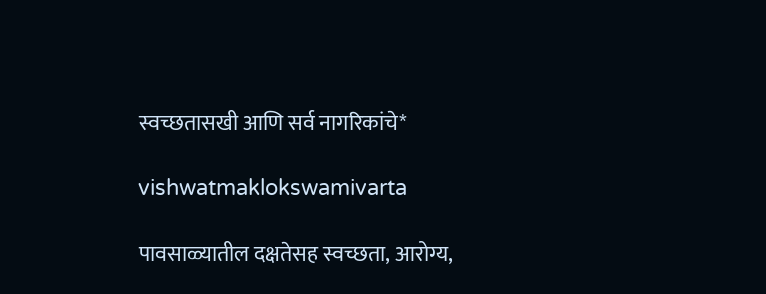स्वच्छतासखी आणि सर्व नागरिकांचे*

vishwatmaklokswamivarta

पावसाळ्यातील दक्षतेसह स्वच्छता, आरोग्य,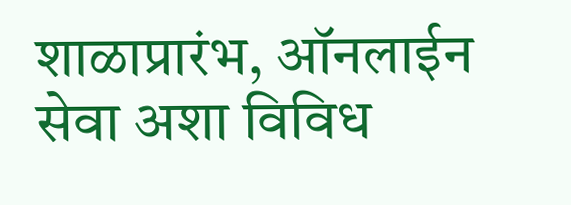शाळाप्रारंभ, ऑनलाईन सेवा अशा विविध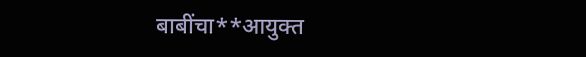बाबींचा**आयुक्त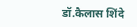डॉ.कैलास शिंदे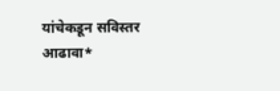यांचेकडून सविस्तर आढावा*